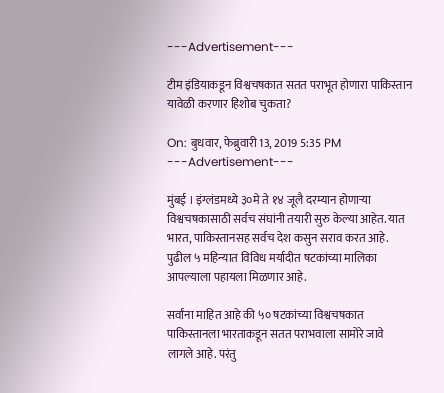---Advertisement---

टीम इंडियाकडून विश्वचषकात सतत पराभूत होणारा पाकिस्तान यावेळी करणार हिशोब चुकता?

On: बुधवार, फेब्रुवारी 13, 2019 5:35 PM
---Advertisement---

मुंबई । इंग्लंडमध्ये ३०मे ते १४ जूलै दरम्यान होणाऱ्या विश्वचषकासाठी सर्वच संघांनी तयारी सुरु केल्या आहेत. यात भारत, पाकिस्तानसह सर्वच देश कसुन सराव करत आहे. पुढील ५ महिन्यात विविध मर्यादीत षटकांच्या मालिका आपल्याला पहायला मिळणार आहे.

सर्वांना माहित आहे की ५० षटकांच्या विश्वचषकात पाकिस्तानला भारताकडून सतत पराभवाला सामोरे जावे लागले आहे. परंतु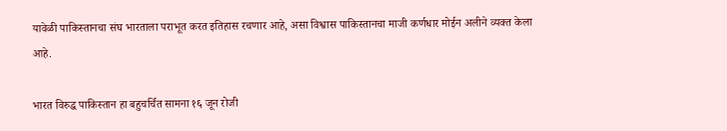यावेळी पाकिस्तानचा संघ भारताला पराभूत करत इतिहास रचणार आहे, असा विश्वास पाकिस्तानचा माजी कर्णधार मोईन अलीने व्यक्त केला आहे.

भारत विरुद्ध पाकिस्तान हा बहुचर्चित सामना १६ जून रोजी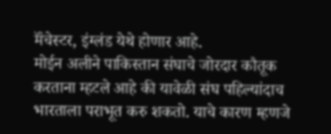मॅंचेस्टर, इंग्लंड येथे होणार आहे.
मोईन अलीने पाकिस्तान संघाचे जोरदार कौतूक करताना म्हटले आहे की यावेळी संघ पहिल्यांदाच भारताला पराभूत करु शकतो. याचे कारण म्हणजे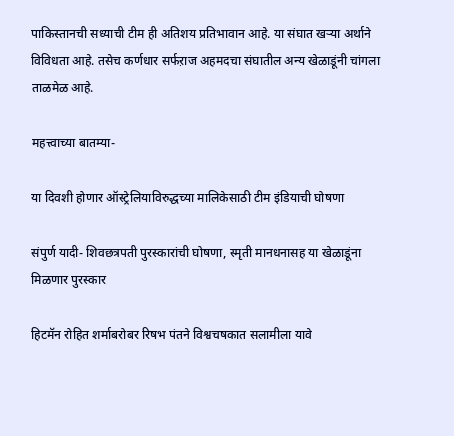पाकिस्तानची सध्याची टीम ही अतिशय प्रतिभावान आहे. या संघात खऱ्या अर्थाने विविधता आहे. तसेच कर्णधार सर्फऱाज अहमदचा संघातील अन्य खेळाडूंनी चांगला ताळमेळ आहे.

महत्त्वाच्या बातम्या-

या दिवशी होणार ऑस्ट्रेलियाविरुद्धच्या मालिकेसाठी टीम इंडियाची घोषणा

संपुर्ण यादी- शिवछत्रपती पुरस्कारांची घोषणा, स्मृती मानधनासह या खेळाडूंना मिळणार पुरस्कार

हिटमॅन रोहित शर्माबरोबर रिषभ पंतने विश्वचषकात सलामीला यावे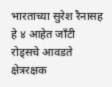भारताच्या सुरेश रैनासह हे ४ आहेत जॉंटी रोड्सचे आवडते क्षेत्ररक्षक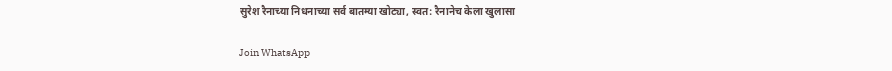सुरेश रैनाच्या निधनाच्या सर्व बातम्या खोट्या, स्वत: रैनानेच केला खुलासा

Join WhatsApp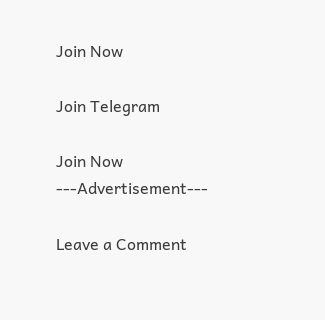Join Now

Join Telegram

Join Now
---Advertisement---

Leave a Comment